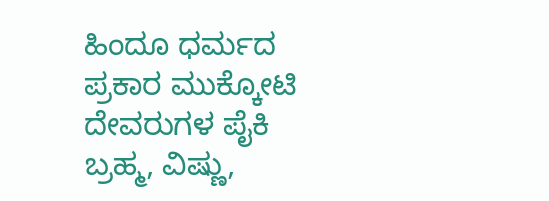ಹಿಂದೂ ಧರ್ಮದ ಪ್ರಕಾರ ಮುಕ್ಕೋಟಿ ದೇವರುಗಳ ಪೈಕಿ ಬ್ರಹ್ಮ, ವಿಷ್ಣು,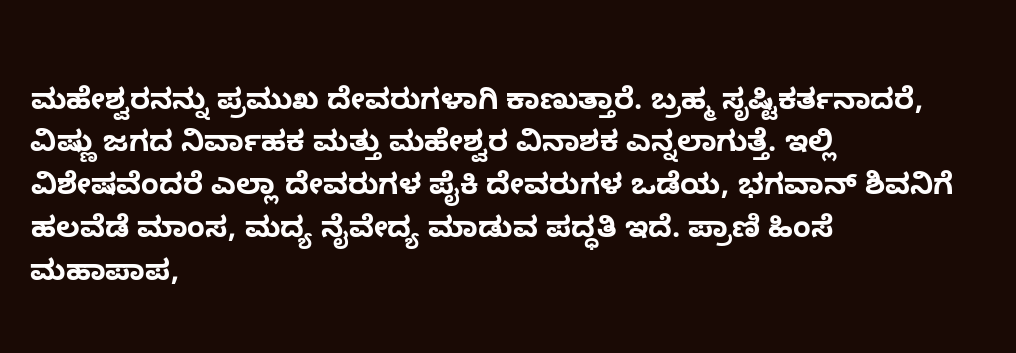ಮಹೇಶ್ವರನನ್ನು ಪ್ರಮುಖ ದೇವರುಗಳಾಗಿ ಕಾಣುತ್ತಾರೆ. ಬ್ರಹ್ಮ ಸೃಷ್ಟಿಕರ್ತನಾದರೆ, ವಿಷ್ಣು ಜಗದ ನಿರ್ವಾಹಕ ಮತ್ತು ಮಹೇಶ್ವರ ವಿನಾಶಕ ಎನ್ನಲಾಗುತ್ತೆ. ಇಲ್ಲಿ ವಿಶೇಷವೆಂದರೆ ಎಲ್ಲಾ ದೇವರುಗಳ ಪೈಕಿ ದೇವರುಗಳ ಒಡೆಯ, ಭಗವಾನ್ ಶಿವನಿಗೆ ಹಲವೆಡೆ ಮಾಂಸ, ಮದ್ಯ ನೈವೇದ್ಯ ಮಾಡುವ ಪದ್ಧತಿ ಇದೆ. ಪ್ರಾಣಿ ಹಿಂಸೆ ಮಹಾಪಾಪ,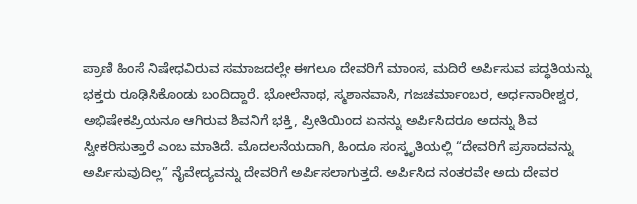ಪ್ರಾಣಿ ಹಿಂಸೆ ನಿಷೇಧವಿರುವ ಸಮಾಜದಲ್ಲೇ ಈಗಲೂ ದೇವರಿಗೆ ಮಾಂಸ, ಮದಿರೆ ಅರ್ಪಿಸುವ ಪದ್ಧತಿಯನ್ನು ಭಕ್ತರು ರೂಢಿಸಿಕೊಂಡು ಬಂದಿದ್ದಾರೆ. ಭೋಲೆನಾಥ, ಸ್ಮಶಾನವಾಸಿ, ಗಜಚರ್ಮಾಂಬರ, ಅರ್ಧನಾರೀಶ್ವರ, ಅಭಿಷೇಕಪ್ರಿಯನೂ ಆಗಿರುವ ಶಿವನಿಗೆ ಭಕ್ತಿ, ಪ್ರೀತಿಯಿಂದ ಏನನ್ನು ಅರ್ಪಿಸಿದರೂ ಅದನ್ನು ಶಿವ ಸ್ವೀಕರಿಸುತ್ತಾರೆ ಎಂಬ ಮಾತಿದೆ. ಮೊದಲನೆಯದಾಗಿ, ಹಿಂದೂ ಸಂಸ್ಕೃತಿಯಲ್ಲಿ “ದೇವರಿಗೆ ಪ್ರಸಾದವನ್ನು ಅರ್ಪಿಸುವುದಿಲ್ಲ” ನೈವೇದ್ಯವನ್ನು ದೇವರಿಗೆ ಅರ್ಪಿಸಲಾಗುತ್ತದೆ. ಅರ್ಪಿಸಿದ ನಂತರವೇ ಅದು ದೇವರ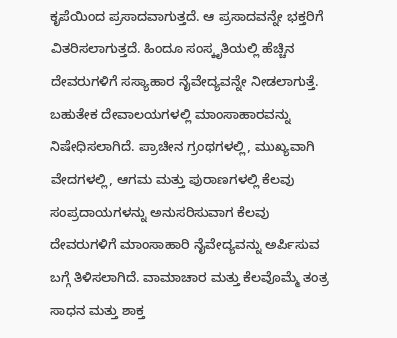ಕೃಪೆಯಿಂದ ಪ್ರಸಾದವಾಗುತ್ತದೆ. ಆ ಪ್ರಸಾದವನ್ನೇ ಭಕ್ತರಿಗೆ ವಿತರಿಸಲಾಗುತ್ತದೆ. ಹಿಂದೂ ಸಂಸ್ಕೃತಿಯಲ್ಲಿ ಹೆಚ್ಚಿನ ದೇವರುಗಳಿಗೆ ಸಸ್ಯಾಹಾರ ನೈವೇದ್ಯವನ್ನೇ ನೀಡಲಾಗುತ್ತೆ. ಬಹುತೇಕ ದೇವಾಲಯಗಳಲ್ಲಿ ಮಾಂಸಾಹಾರವನ್ನು ನಿಷೇಧಿಸಲಾಗಿದೆ. ಪ್ರಾಚೀನ ಗ್ರಂಥಗಳಲ್ಲಿ, ಮುಖ್ಯವಾಗಿ ವೇದಗಳಲ್ಲಿ, ಆಗಮ ಮತ್ತು ಪುರಾಣಗಳಲ್ಲಿ ಕೆಲವು ಸಂಪ್ರದಾಯಗಳನ್ನು ಅನುಸರಿಸುವಾಗ ಕೆಲವು ದೇವರುಗಳಿಗೆ ಮಾಂಸಾಹಾರಿ ನೈವೇದ್ಯವನ್ನು ಅರ್ಪಿಸುವ ಬಗ್ಗೆ ತಿಳಿಸಲಾಗಿದೆ. ವಾಮಾಚಾರ ಮತ್ತು ಕೆಲವೊಮ್ಮೆ ತಂತ್ರ ಸಾಧನ ಮತ್ತು ಶಾಕ್ತ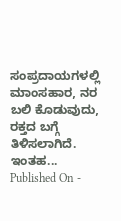ಸಂಪ್ರದಾಯಗಳಲ್ಲಿ ಮಾಂಸಹಾರ, ನರ ಬಲಿ ಕೊಡುವುದು, ರಕ್ತದ ಬಗ್ಗೆ ತಿಳಿಸಲಾಗಿದೆ. ಇಂತಹ...
Published On -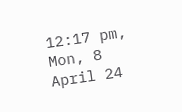12:17 pm, Mon, 8 April 24